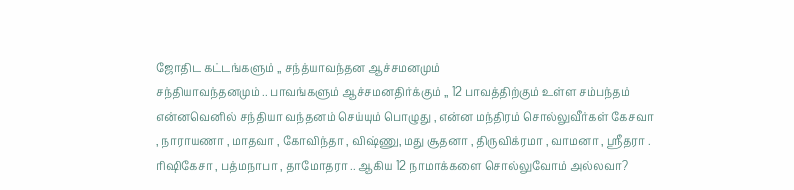ஜோதிட கட்டங்களும் ,, சந்த்யாவந்தன ஆச்சமனமும்
சந்தியாவந்தனமும் .. பாவங்களும் ஆச்சமனதிர்க்கும் ,, 12 பாவத்திற்கும் உள்ள சம்பந்தம் என்னவெனில் சந்தியா வந்தனம் செய்யும் பொழுது , என்ன மந்திரம் சொல்லுவீர்கள் கேசவா , நாராயணா , மாதவா , கோவிந்தா , விஷ்ணு, மது சூதனா , திருவிக்ரமா , வாமனா , ஸ்ரீதரா . ரிஷிகேசா , பத்மநாபா , தாமோதரா .. ஆகிய 12 நாமாக்களை சொல்லுவோம் அல்லவா?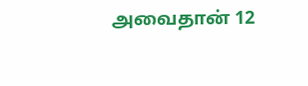அவைதான் 12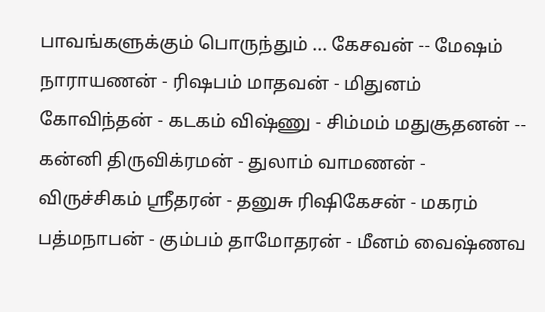பாவங்களுக்கும் பொருந்தும் ... கேசவன் -- மேஷம் நாராயணன் - ரிஷபம் மாதவன் - மிதுனம் கோவிந்தன் - கடகம் விஷ்ணு - சிம்மம் மதுசூதனன் -- கன்னி திருவிக்ரமன் - துலாம் வாமணன் - விருச்சிகம் ஸ்ரீதரன் - தனுசு ரிஷிகேசன் - மகரம் பத்மநாபன் - கும்பம் தாமோதரன் - மீனம் வைஷ்ணவ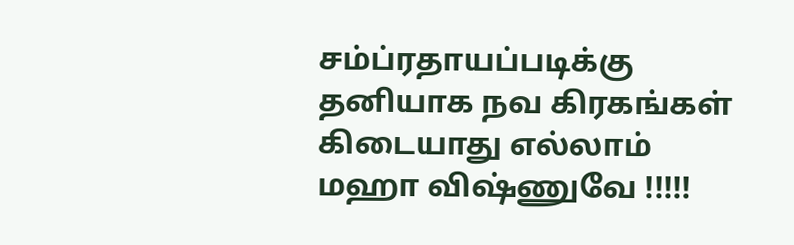சம்ப்ரதாயப்படிக்கு தனியாக நவ கிரகங்கள் கிடையாது எல்லாம் மஹா விஷ்ணுவே !!!!!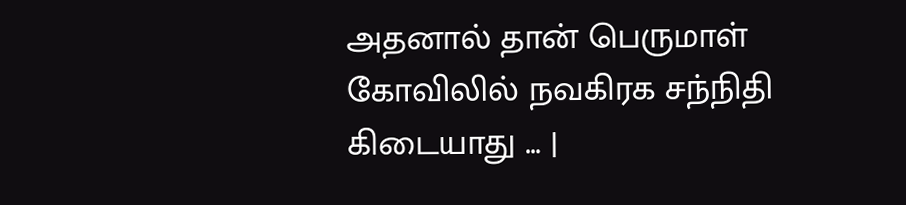அதனால் தான் பெருமாள் கோவிலில் நவகிரக சந்நிதி கிடையாது ... |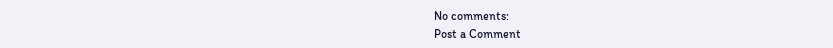No comments:
Post a Comment